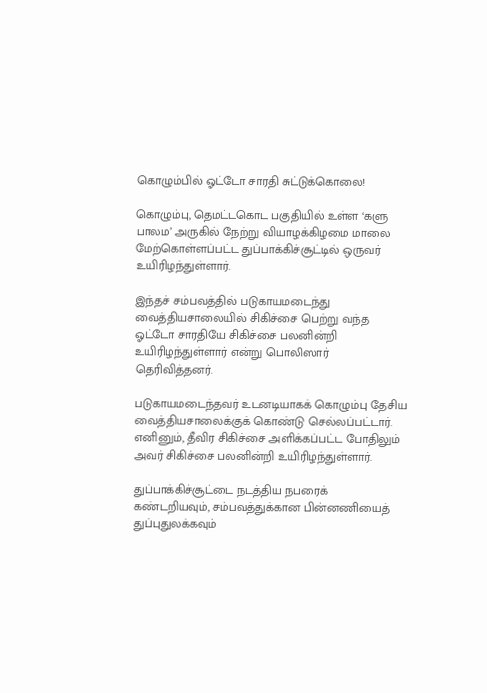கொழும்பில் ஓட்டோ சாரதி சுட்டுக்கொலை!

கொழும்பு, தெமட்டகொட பகுதியில் உள்ள ‘களு பாலம’ அருகில் நேற்று வியாழக்கிழமை மாலை மேற்கொள்ளப்பட்ட துப்பாக்கிச்சூட்டில் ஒருவர் உயிரிழந்துள்ளார்.

இந்தச் சம்பவத்தில் படுகாயமடைந்து வைத்தியசாலையில் சிகிச்சை பெற்று வந்த ஓட்டோ சாரதியே சிகிச்சை பலனின்றி உயிரிழந்துள்ளார் என்று பொலிஸார் தெரிவித்தனர்.

படுகாயமடைந்தவர் உடனடியாகக் கொழும்பு தேசிய வைத்தியசாலைக்குக் கொண்டு செல்லப்பட்டார். எனினும், தீவிர சிகிச்சை அளிக்கப்பட்ட போதிலும் அவர் சிகிச்சை பலனின்றி உயிரிழந்துள்ளார்.

துப்பாக்கிச்சூட்டை நடத்திய நபரைக் கண்டறியவும், சம்பவத்துக்கான பின்னணியைத் துப்புதுலக்கவும்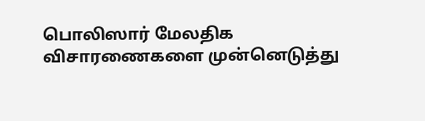பொலிஸார் மேலதிக விசாரணைகளை முன்னெடுத்து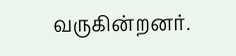வருகின்றனர்.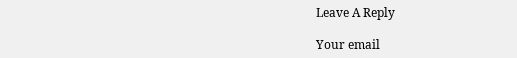Leave A Reply

Your email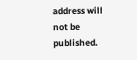address will not be published.